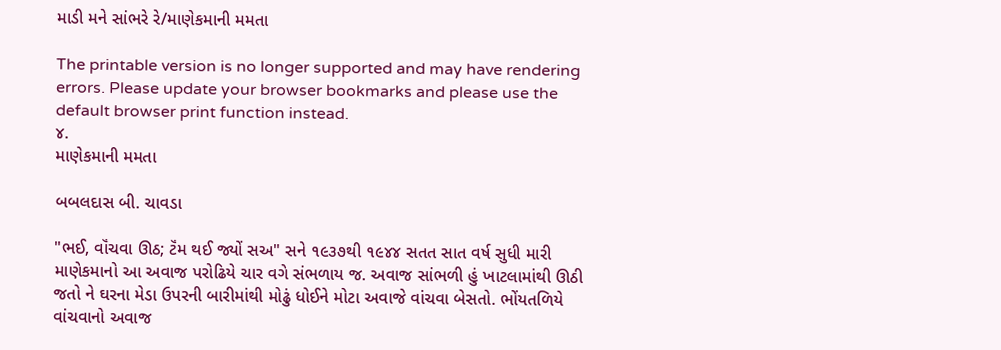માડી મને સાંભરે રે/માણેકમાની મમતા

The printable version is no longer supported and may have rendering errors. Please update your browser bookmarks and please use the default browser print function instead.
૪.
માણેકમાની મમતા

બબલદાસ બી. ચાવડા

"ભઈ, વૉંચવા ઊઠ; ટૅંમ થઈ જ્યોં સઅ" સને ૧૯૩૭થી ૧૯૪૪ સતત સાત વર્ષ સુધી મારી માણેકમાનો આ અવાજ પરોઢિયે ચાર વગે સંભળાય જ. અવાજ સાંભળી હું ખાટલામાંથી ઊઠી જતો ને ઘરના મેડા ઉપરની બારીમાંથી મોઢું ધોઈને મોટા અવાજે વાંચવા બેસતો. ભોંયતળિયે વાંચવાનો અવાજ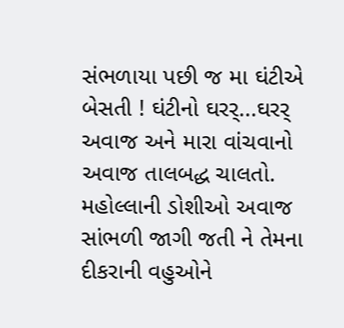સંભળાયા પછી જ મા ઘંટીએ બેસતી ! ઘંટીનો ઘરર્‌...ઘરર્‌ અવાજ અને મારા વાંચવાનો અવાજ તાલબદ્ધ ચાલતો. મહોલ્લાની ડોશીઓ અવાજ સાંભળી જાગી જતી ને તેમના દીકરાની વહુઓને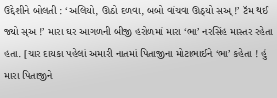ઉદ્દેશીને બોલતી : ‘અલિયો, ઊઠો દળવા, બબો વાંચવા ઊઠ્યો સઅ્‌ !’ ટૅમ થઈ જ્યો સ્‌અ !’ મારા ઘર આગળની બીજી હરોળમાં મારા ‘ભા’ નરસિંહ માસ્તર રહેતા હતા. [ચાર દાયકા પહેલાં અમારી નાતમાં પિતાજીના મોટાભાઈને ‘ભા’ કહેતા ! હું મારા પિતાજીને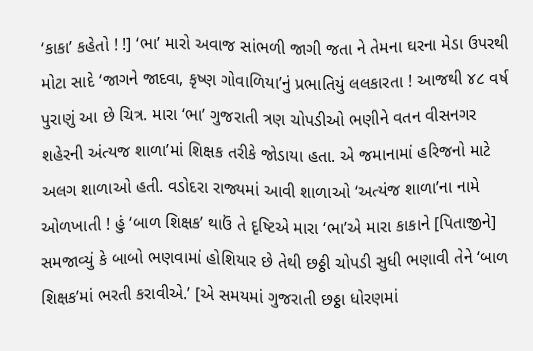‘કાકા’ કહેતો ! !] ‘ભા’ મારો અવાજ સાંભળી જાગી જતા ને તેમના ઘરના મેડા ઉપરથી મોટા સાદે ‘જાગને જાદવા, કૃષ્ણ ગોવાળિયા’નું પ્રભાતિયું લલકારતા ! આજથી ૪૮ વર્ષ પુરાણું આ છે ચિત્ર. મારા ‘ભા’ ગુજરાતી ત્રણ ચોપડીઓ ભણીને વતન વીસનગર શહેરની અંત્યજ શાળા’માં શિક્ષક તરીકે જોડાયા હતા. એ જમાનામાં હરિજનો માટે અલગ શાળાઓ હતી. વડોદરા રાજ્યમાં આવી શાળાઓ ‘અત્યંજ શાળા’ના નામે ઓળખાતી ! હું ‘બાળ શિક્ષક’ થાઉં તે દૃષ્ટિએ મારા ‘ભા’એ મારા કાકાને [પિતાજીને] સમજાવ્યું કે બાબો ભણવામાં હોશિયાર છે તેથી છઠ્ઠી ચોપડી સુધી ભણાવી તેને ‘બાળ શિક્ષક’માં ભરતી કરાવીએ.’ [એ સમયમાં ગુજરાતી છઠ્ઠા ધોરણમાં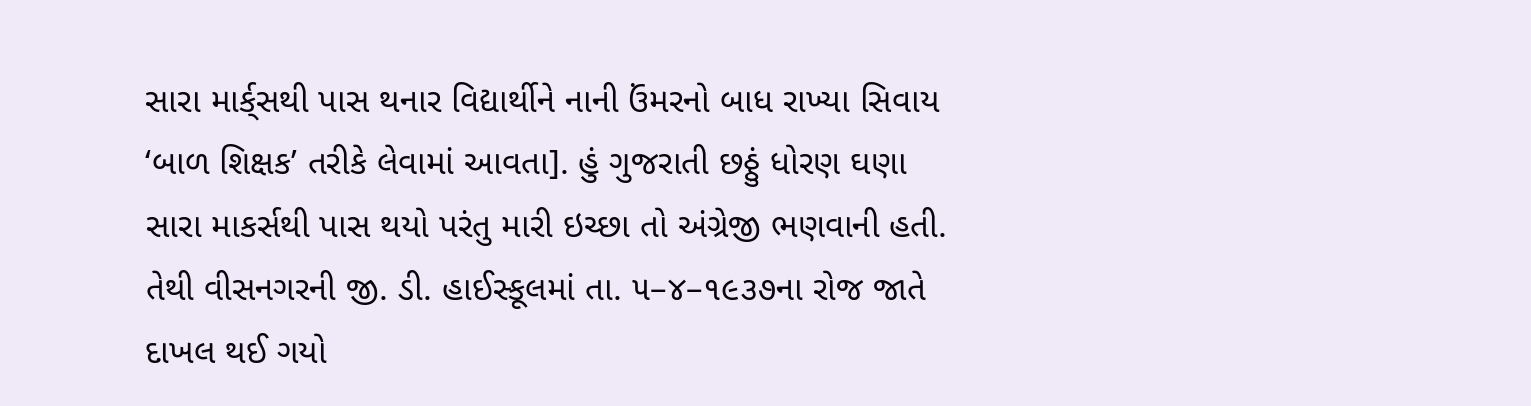સારા માર્ક્‌સથી પાસ થનાર વિદ્યાર્થીને નાની ઉંમરનો બાધ રાખ્યા સિવાય ‘બાળ શિક્ષક’ તરીકે લેવામાં આવતા]. હું ગુજરાતી છઠ્ઠું ધોરણ ઘણા સારા માકર્સથી પાસ થયો પરંતુ મારી ઇચ્છા તો અંગ્રેજી ભણવાની હતી. તેથી વીસનગરની જી. ડી. હાઈસ્કૂલમાં તા. ૫–૪–૧૯૩૭ના રોજ જાતે દાખલ થઈ ગયો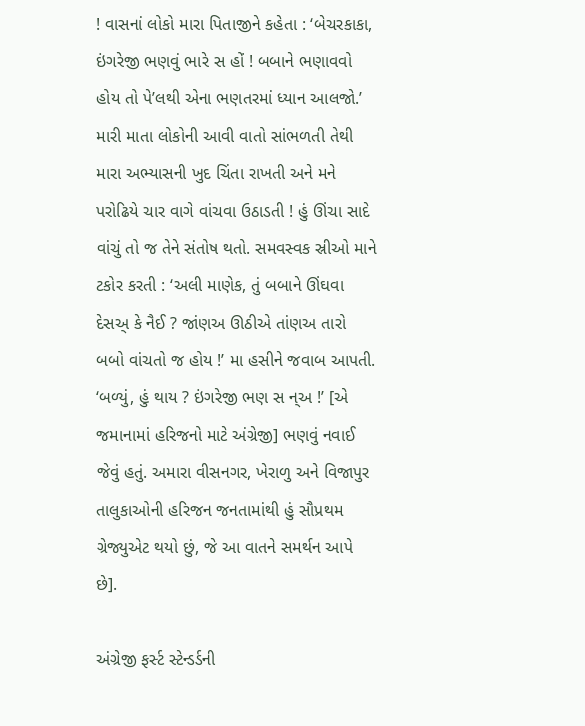! વાસનાં લોકો મારા પિતાજીને કહેતા : ‘બેચરકાકા, ઇંગરેજી ભણવું ભારે સ હોં ! બબાને ભણાવવો હોય તો પે’લથી એના ભણતરમાં ધ્યાન આલજો.’ મારી માતા લોકોની આવી વાતો સાંભળતી તેથી મારા અભ્યાસની ખુદ ચિંતા રાખતી અને મને પરોઢિયે ચાર વાગે વાંચવા ઉઠાડતી ! હું ઊંચા સાદે વાંચું તો જ તેને સંતોષ થતો. સમવસ્વક સ્રીઓ માને ટકોર કરતી : ‘અલી માણેક, તું બબાને ઊંઘવા દેસઅ્‌ કે નૈઈ ? જાંણઅ ઊઠીએ તાંણઅ તારો બબો વાંચતો જ હોય !’ મા હસીને જવાબ આપતી. ‘બળ્યું, હું થાય ? ઇંગરેજી ભણ સ ન્‌અ !’ [એ જમાનામાં હરિજનો માટે અંગ્રેજી] ભણવું નવાઈ જેવું હતું. અમારા વીસનગર, ખેરાળુ અને વિજાપુર તાલુકાઓની હરિજન જનતામાંથી હું સૌપ્રથમ ગ્રેજ્યુએટ થયો છું, જે આ વાતને સમર્થન આપે છે].

અંગ્રેજી ફર્સ્ટ સ્ટેન્ડર્ડની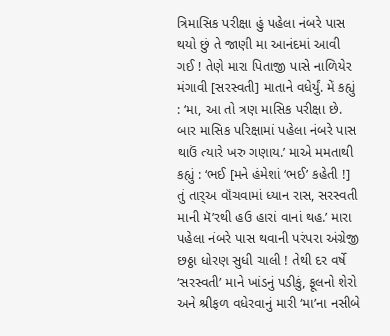ત્રિમાસિક પરીક્ષા હું પહેલા નંબરે પાસ થયો છું તે જાણી મા આનંદમાં આવી ગઈ ! તેણે મારા પિતાજી પાસે નાળિયેર મંગાવી [સરસ્વતી] માતાને વધેર્યું. મેં કહ્યું : ‘મા, આ તો ત્રણ માસિક પરીક્ષા છે. બાર માસિક પરિક્ષામાં પહેલા નંબરે પાસ થાઉં ત્યારે ખરુ ગણાય.’ માએ મમતાથી કહ્યું : ‘ભઈ [મને હંમેશાં ‘ભઈ’ કહેતી !] તું તાર્‌અ વૉંચવામાં ધ્યાન રાસ, સરસ્વતી માની મૅ’રથી હઉ હારાં વાનાં થહ.’ મારા પહેલા નંબરે પાસ થવાની પરંપરા અંગ્રેજી છઠ્ઠા ધોરણ સુધી ચાલી ! તેથી દર વર્ષે ‘સરસ્વતી’ માને ખાંડનું પડીકું, ફૂલનો શેરો અને શ્રીફળ વધેરવાનું મારી ‘મા’ના નસીબે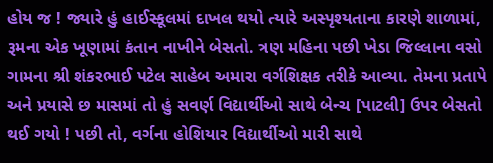હોય જ ! જ્યારે હું હાઈસ્કૂલમાં દાખલ થયો ત્યારે અસ્પૃશ્યતાના કારણે શાળામાં, રૂમના એક ખૂણામાં કંતાન નાખીને બેસતો. ત્રણ મહિના પછી ખેડા જિલ્લાના વસો ગામના શ્રી શંકરભાઈ પટેલ સાહેબ અમારા વર્ગશિક્ષક તરીકે આવ્યા. તેમના પ્રતાપે અને પ્રયાસે છ માસમાં તો હું સવર્ણ વિદ્યાર્થીઓ સાથે બેન્ચ [પાટલી] ઉપર બેસતો થઈ ગયો ! પછી તો, વર્ગના હોશિયાર વિદ્યાર્થીઓ મારી સાથે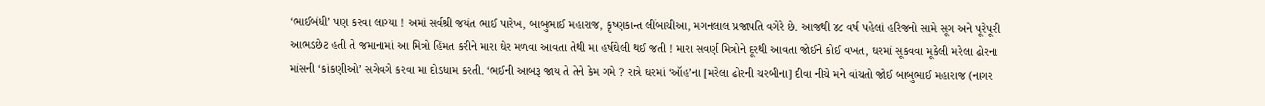‘ભાઈબંધી’ પણ કરવા લાગ્યા ! અમાં સર્વશ્રી જયંત ભાઈ પારેખ, બાબુભાઈ મહારાજ, કૃષ્ણકાન્ત લીંબાચીઆ, મગનલાલ પ્રજાપતિ વગેરે છે. આજથી ૪૮ વર્ષ પહેલાં હરિજનો સામે સૂગ અને પૂરેપૂરી આભડછેટ હતી તે જમાનામાં આ મિત્રો હિંમત કરીને મારા ઘેર મળવા આવતા તેથી મા હર્ષઘેલી થઈ જતી ! મારા સવર્ણ મિત્રોને દૂરથી આવતા જોઈને કોઈ વખત, ઘરમાં સૂકવવા મૂકેલી મરેલા ઢોરના માંસની ‘કાંકણીઓ’ સગેવગે કરવા મા દોડધામ કરતી. ‘ભઈની આબરૂ જાય તે તેને કેમ ગમે ? રાત્રે ઘરમાં ‘ઑહ’ના [મરેલા ઢોરની ચરબીના] દીવા નીચે મને વાંચતો જોઈ બાબુભાઈ મહારાજ (નાગર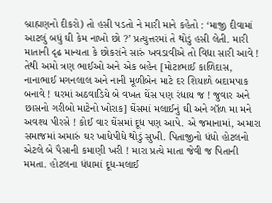બ્રાહ્મણનો દીકરો) તો હસી પડતો ને મારી માને કહેતો : ‘માજી દીવામાં આટલું બધું ઘી કેમ નાખો છો ?’ પ્રત્યુત્તરમાં તે થોડું હસી લેતી. મારી માતાની દૃઢ માન્યતા કે છોકરાંને સારું ખવડાવીએ તો વિદ્યા સારી આવે ! તેથી અમો ત્રણ ભાઈઓ અને એક બહેન [મોટાભાઈ કાળિદાસ, નાનાભાઈ મગનલાલ અને નાની મૂળીબેન માટે દર શિયાળે બદામપાક બનાવે ! ઘરમાં અઠવાડિયે બે વખત ઘેંસ પણ રંધાય જ ! જુવાર અને છાસનો ગરીબો માટેનો ખોરાક] ઘેંસમાં મલાઈનું ઘી અને ગૉળ મા મને અવશ્ય પીરસે ! કોઈ વાર ઘેંસમાં દૂધ પણ આપે. એ જમાનામાં, અમારા સમાજમાં અમારું ઘર ખાધેપીધે થોડું સુખી. પિતાજીનો ધંધો હોટલનો એટલે બે પૈસાની કમાણી ખરી ! મારા પ્રત્યે માતા જેવી જ પિતાની મમતા. હોટલના ધંધામાં દૂધ-મલાઈ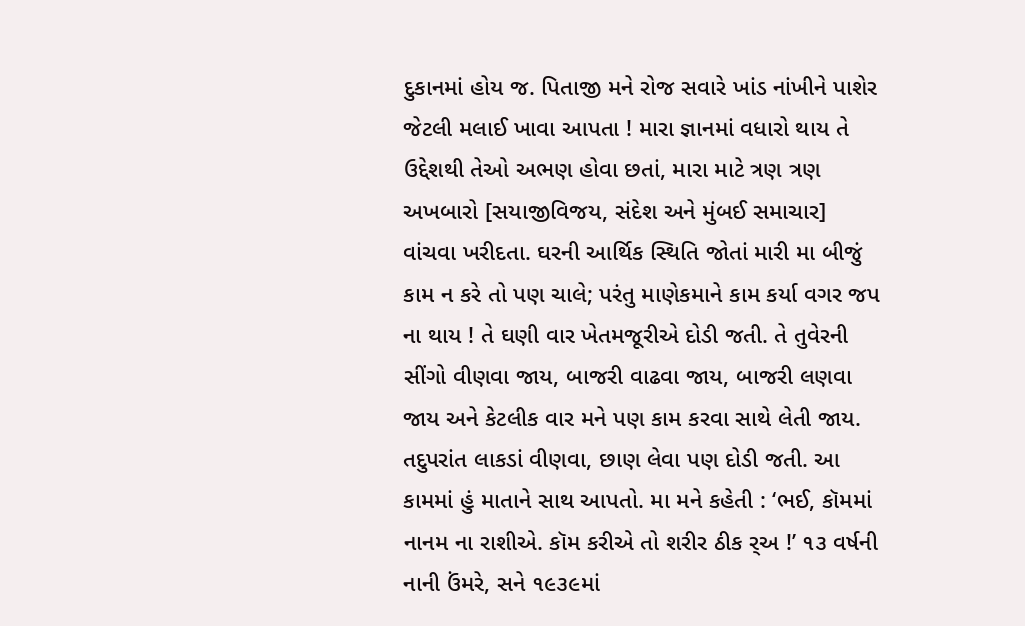દુકાનમાં હોય જ. પિતાજી મને રોજ સવારે ખાંડ નાંખીને પાશેર જેટલી મલાઈ ખાવા આપતા ! મારા જ્ઞાનમાં વધારો થાય તે ઉદ્દેશથી તેઓ અભણ હોવા છતાં, મારા માટે ત્રણ ત્રણ અખબારો [સયાજીવિજય, સંદેશ અને મુંબઈ સમાચાર] વાંચવા ખરીદતા. ઘરની આર્થિક સ્થિતિ જોતાં મારી મા બીજું કામ ન કરે તો પણ ચાલે; પરંતુ માણેકમાને કામ કર્યા વગર જપ ના થાય ! તે ઘણી વાર ખેતમજૂરીએ દોડી જતી. તે તુવેરની સીંગો વીણવા જાય, બાજરી વાઢવા જાય, બાજરી લણવા જાય અને કેટલીક વાર મને પણ કામ કરવા સાથે લેતી જાય. તદુપરાંત લાકડાં વીણવા, છાણ લેવા પણ દોડી જતી. આ કામમાં હું માતાને સાથ આપતો. મા મને કહેતી : ‘ભઈ, કૉમમાં નાનમ ના રાશીએ. કૉમ કરીએ તો શરીર ઠીક ર્‌અ !’ ૧૩ વર્ષની નાની ઉંમરે, સને ૧૯૩૯માં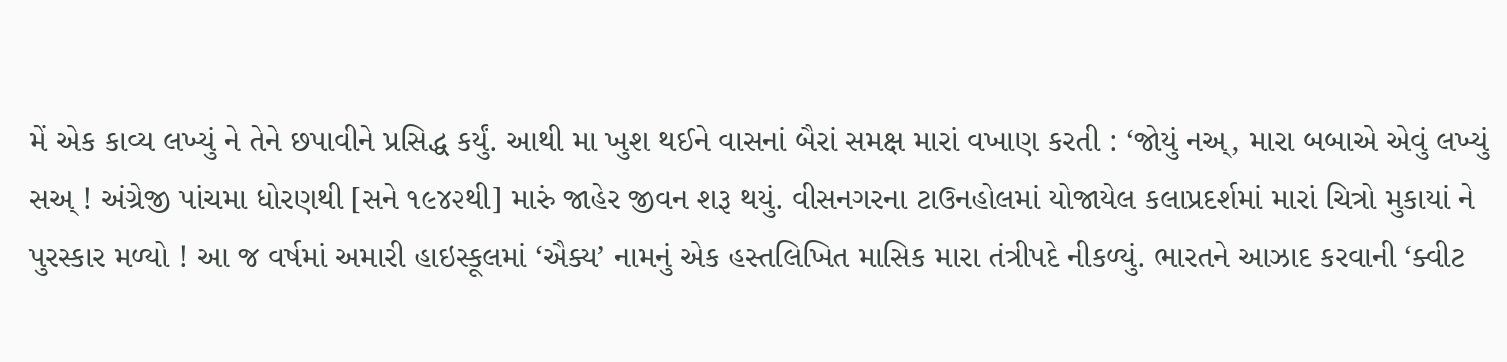મેં એક કાવ્ય લખ્યું ને તેને છપાવીને પ્રસિદ્ધ કર્યું. આથી મા ખુશ થઈને વાસનાં બૈરાં સમક્ષ મારાં વખાણ કરતી : ‘જોયું નઅ્‌, મારા બબાએ એવું લખ્યું સઅ્‌ ! અંગ્રેજી પાંચમા ધોરણથી [સને ૧૯૪૨થી] મારું જાહેર જીવન શરૂ થયું. વીસનગરના ટાઉનહોલમાં યોજાયેલ કલાપ્રદર્શમાં મારાં ચિત્રો મુકાયાં ને પુરસ્કાર મળ્યો ! આ જ વર્ષમાં અમારી હાઇસ્કૂલમાં ‘ઐક્ય’ નામનું એક હસ્તલિખિત માસિક મારા તંત્રીપદે નીકળ્યું. ભારતને આઝાદ કરવાની ‘ક્વીટ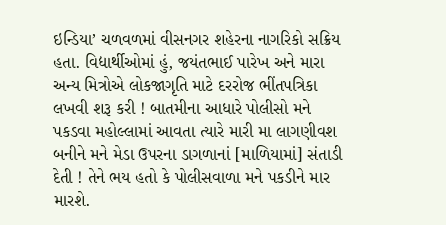ઇન્ડિયા’ ચળવળમાં વીસનગર શહેરના નાગરિકો સક્રિય હતા. વિદ્યાર્થીઓમાં હું, જયંતભાઈ પારેખ અને મારા અન્ય મિત્રોએ લોકજાગૃતિ માટે દરરોજ ભીંતપત્રિકા લખવી શરૂ કરી ! બાતમીના આધારે પોલીસો મને પકડવા મહોલ્લામાં આવતા ત્યારે મારી મા લાગણીવશ બનીને મને મેડા ઉપરના ડાગળાનાં [માળિયામાં] સંતાડી દેતી ! તેને ભય હતો કે પોલીસવાળા મને પકડીને માર મારશે.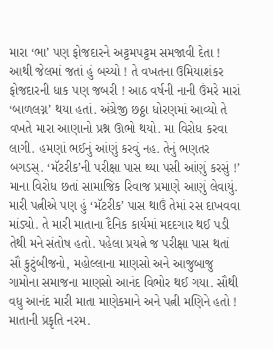મારા ‘ભા’ પણ ફોજદારને અટ્ટમપટ્ટમ સમજાવી દેતા ! આથી જેલમાં જતાં હું બચ્યો ! તે વખતના ઉમિયાશંકર ફોજદારની ધાક પણ જબરી ! આઠ વર્ષની નાની ઉંમરે મારાં ‘બાળલગ્ન’ થયા હતાં. અંગ્રેજી છઠ્ઠા ધોરણમાં આવ્યો તે વખતે મારા આણાનો પ્રશ્ન ઊભો થયો. મા વિરોધ કરવા લાગી. હમણાં ભઈનું આંણું કરવું નહ. તેનું ભણતર બગડસ્‌. ‘મૅટરીક’ની પરીક્ષા પાસ થ્યા પસી આંણું કરસું !’ માના વિરોધ છતાં સામાજિક રિવાજ પ્રમાણે આણું લેવાયું. મારી પત્નીએ પણ હું ‘મૅટરીક’ પાસ થાઉં તેમાં રસ દાખવવા માંડ્યો. તે મારી માતાના દૈનિક કાર્યમાં મદદગાર થઈ પડી તેથી મને સંતોષ હતો. પહેલા પ્રયત્ને જ પરીક્ષા પાસ થતાં સૌ કુટુંબીજનો, મહોલ્લાના માણસો અને આજુબાજુ ગામોના સમાજના માણસો આનંદ વિભોર થઈ ગયા. સૌથી વધુ આનંદ મારી માતા માણેકમાને અને પત્ની મણિને હતો ! માતાની પ્રકૃતિ નરમ.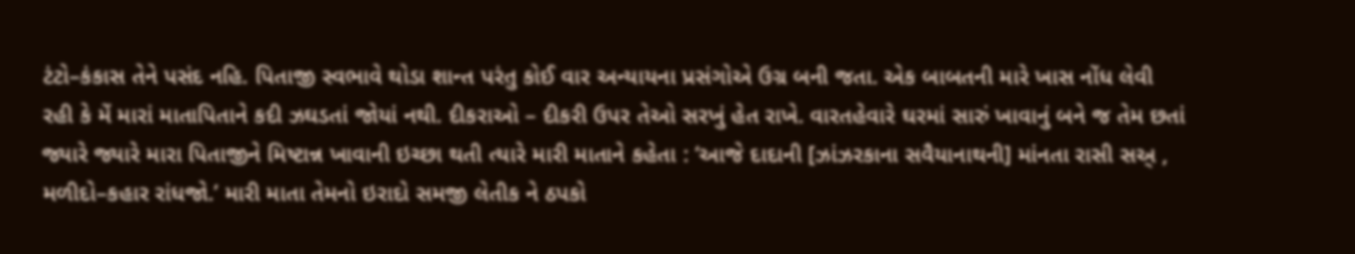ટંટો–કંકાસ તેને પસંદ નહિ. પિતાજી સ્વભાવે થોડા શાન્ત પરંતુ કોઈ વાર અન્યાયના પ્રસંગોએ ઉગ્ર બની જતા. એક બાબતની મારે ખાસ નોંધ લેવી રહી કે મેં મારાં માતાપિતાને કદી ઝઘડતાં જોયાં નથી. દીકરાઓ – દીકરી ઉપર તેઓ સરખું હેત રાખે. વારતહેવારે ઘરમાં સારું ખાવાનું બને જ તેમ છતાં જ્યારે જ્યારે મારા પિતાજીને મિષ્ટાન્ન ખાવાની ઇચ્છા થતી ત્યારે મારી માતાને કહેતા : ‘આજે દાદાની [ઝાંઝરકાના સવૈયાનાથની] માંનતા રાસી સઅ્‌ , મળીદો–કહાર રાંધજો.’ મારી માતા તેમનો ઇરાદો સમજી લેતીક ને ઠપકો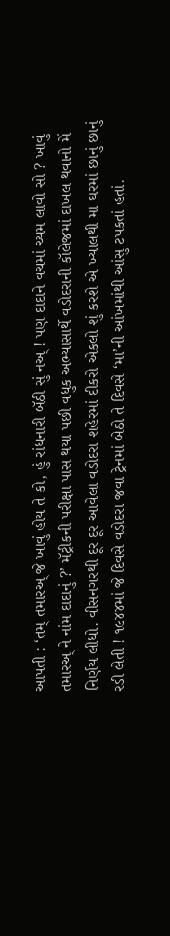આપતી : ‘તમ્‌ તમારઅ્‌ જે ખાવું હોય તે કો, હું રાંધનારી બૅઠી સું નઅ્‌ ! પણ દાદાને વચમાં ચ્યમ લાવો સો ? ખાવું તમારઅ્‌ ને નાંમ દાદાનું ?’ મૅટ્રીકની પરીક્ષા પાસ થયા પછી વધુક અભ્યાસાર્થે વડોદરાની કૉલેજમાં દાખલ થવાનો મેં નિર્ણય લીધો. વીસનગરથી દૂર દૂર આવેલા વડોદરા શહેરમાં દીકરો એકલો શું કરશે એ ખ્યાલથી મા ઘરમાં છાનું છાનું રડી લેતી ! ૧૯૪૪માં જે દિવસે વડોદરા જવા ટ્રેનમાં બેઠો તે દિવસે ‘મા’ની આંખમાંથી આંસુ ટપકતાં હતાં.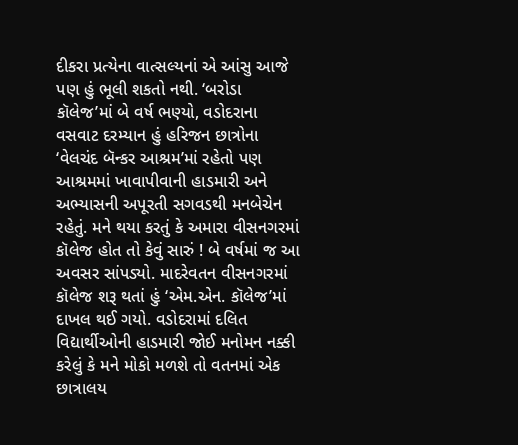દીકરા પ્રત્યેના વાત્સલ્યનાં એ આંસુ આજે પણ હું ભૂલી શકતો નથી. ‘બરોડા કૉલેજ’માં બે વર્ષ ભણ્યો, વડોદરાના વસવાટ દરમ્યાન હું હરિજન છાત્રોના ‘વેલચંદ બૅન્કર આશ્રમ’માં રહેતો પણ આશ્રમમાં ખાવાપીવાની હાડમારી અને અભ્યાસની અપૂરતી સગવડથી મનબેચેન રહેતું. મને થયા કરતું કે અમારા વીસનગરમાં કૉલેજ હોત તો કેવું સારું ! બે વર્ષમાં જ આ અવસર સાંપડ્યો. માદરેવતન વીસનગરમાં કૉલેજ શરૂ થતાં હું ‘એમ.એન. કૉલેજ’માં દાખલ થઈ ગયો. વડોદરામાં દલિત વિદ્યાર્થીઓની હાડમારી જોઈ મનોમન નક્કી કરેલું કે મને મોકો મળશે તો વતનમાં એક છાત્રાલય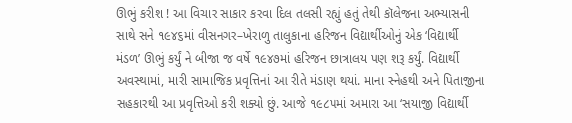ઊભું કરીશ ! આ વિચાર સાકાર કરવા દિલ તલસી રહ્યું હતું તેથી કૉલેજના અભ્યાસની સાથે સને ૧૯૪૬માં વીસનગર–ખેરાળુ તાલુકાના હરિજન વિદ્યાર્થીઓનું એક ‘વિદ્યાર્થી મંડળ’ ઊભું કર્યું ને બીજા જ વર્ષે ૧૯૪૭માં હરિજન છાત્રાલય પણ શરૂ કર્યું. વિદ્યાર્થી અવસ્થામાં, મારી સામાજિક પ્રવૃત્તિનાં આ રીતે મંડાણ થયાં. માના સ્નેહથી અને પિતાજીના સહકારથી આ પ્રવૃત્તિઓ કરી શક્યો છું. આજે ૧૯૮૫માં અમારા આ ‘સયાજી વિદ્યાર્થી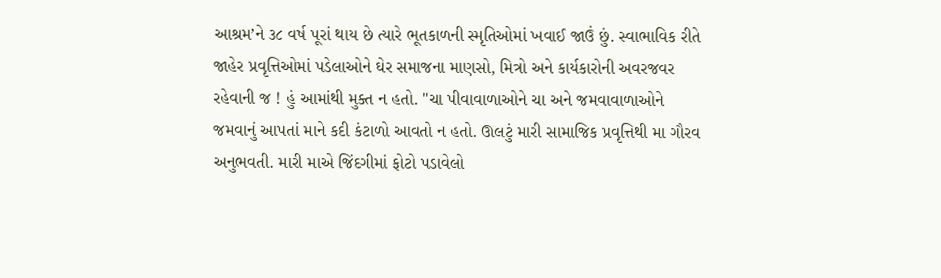આશ્રમ’ને ૩૮ વર્ષ પૂરાં થાય છે ત્યારે ભૂતકાળની સ્મૃતિઓમાં ખવાઈ જાઉં છું. સ્વાભાવિક રીતે જાહેર પ્રવૃત્તિઓમાં પડેલાઓને ઘેર સમાજના માણસો, મિત્રો અને કાર્યકારોની અવરજવર રહેવાની જ ! હું આમાંથી મુક્ત ન હતો. "ચા પીવાવાળાઓને ચા અને જમવાવાળાઓને જમવાનું આપતાં માને કદી કંટાળો આવતો ન હતો. ઊલટું મારી સામાજિક પ્રવૃત્તિથી મા ગૌરવ અનુભવતી. મારી માએ જિંદગીમાં ફોટો પડાવેલો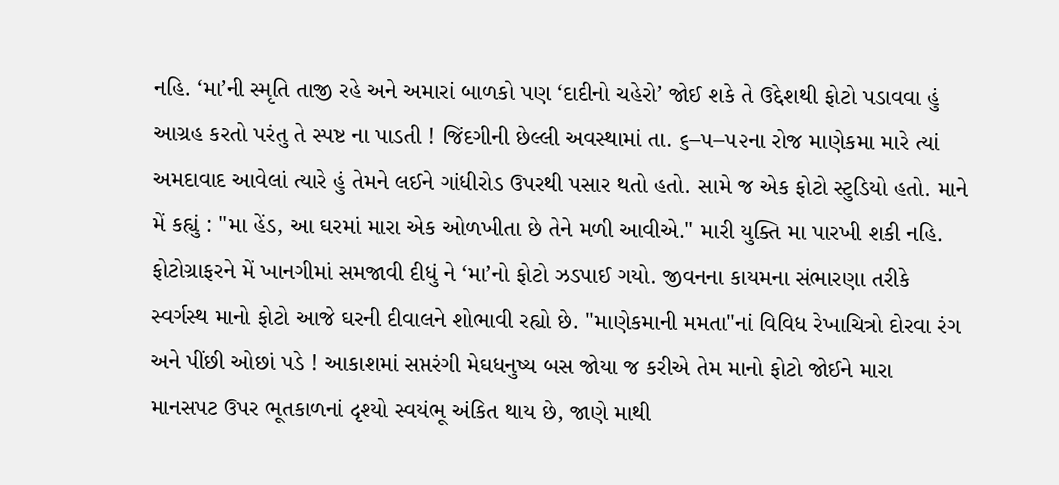નહિ. ‘મા’ની સ્મૃતિ તાજી રહે અને અમારાં બાળકો પણ ‘દાદીનો ચહેરો’ જોઈ શકે તે ઉદ્દેશથી ફોટો પડાવવા હું આગ્રહ કરતો પરંતુ તે સ્પષ્ટ ના પાડતી ! જિંદગીની છેલ્લી અવસ્થામાં તા. ૬–૫–૫૨ના રોજ માણેકમા મારે ત્યાં અમદાવાદ આવેલાં ત્યારે હું તેમને લઈને ગાંધીરોડ ઉપરથી પસાર થતો હતો. સામે જ એક ફોટો સ્ટુડિયો હતો. માને મેં કહ્યું : "મા હેંડ, આ ઘરમાં મારા એક ઓળખીતા છે તેને મળી આવીએ." મારી યુક્તિ મા પારખી શકી નહિ. ફોટોગ્રાફરને મેં ખાનગીમાં સમજાવી દીધું ને ‘મા’નો ફોટો ઝડપાઈ ગયો. જીવનના કાયમના સંભારણા તરીકે સ્વર્ગસ્થ માનો ફોટો આજે ઘરની દીવાલને શોભાવી રહ્યો છે. "માણેકમાની મમતા"નાં વિવિધ રેખાચિત્રો દોરવા રંગ અને પીંછી ઓછાં પડે ! આકાશમાં સપ્તરંગી મેઘધનુષ્ય બસ જોયા જ કરીએ તેમ માનો ફોટો જોઈને મારા માનસપટ ઉપર ભૂતકાળનાં દૃશ્યો સ્વયંભૂ અંકિત થાય છે, જાણે માથી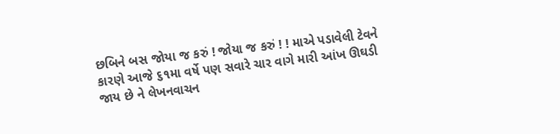છબિને બસ જોયા જ કરું ! જોયા જ કરું ! ! માએ પડાવેલી ટેવને કારણે આજે ૬૧મા વર્ષે પણ સવારે ચાર વાગે મારી આંખ ઊઘડી જાય છે ને લેખનવાચન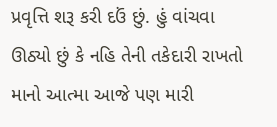પ્રવૃત્તિ શરૂ કરી દઉં છું. હું વાંચવા ઊઠ્યો છું કે નહિ તેની તકેદારી રાખતો માનો આત્મા આજે પણ મારી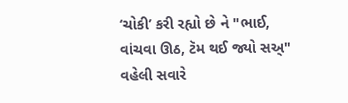‘ચોકી’ કરી રહ્યો છે ને "ભાઈ, વાંચવા ઊઠ, ટૅમ થઈ જ્યો સઅ્‌" વહેલી સવારે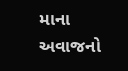માના અવાજનો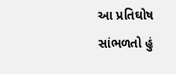આ પ્રતિઘોષ સાંભળતો હું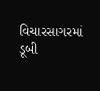વિચારસાગરમાં ડૂબી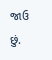જાઉ છું.